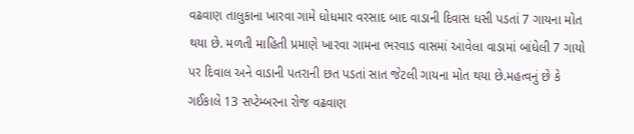વઢવાણ તાલુકાના ખારવા ગામે ધોધમાર વરસાદ બાદ વાડાની દિવાસ ધસી પડતાં 7 ગાયના મોત થયા છે. મળતી માહિતી પ્રમાણે ખારવા ગામના ભરવાડ વાસમાં આવેલા વાડામાં બાંધેલી 7 ગાયો પર દિવાલ અને વાડાની પતરાની છત પડતાં સાત જેટલી ગાયના મોત થયા છે.મહત્વનું છે કે ગઈકાલે 13 સપ્ટેમ્બરના રોજ વઢવાણ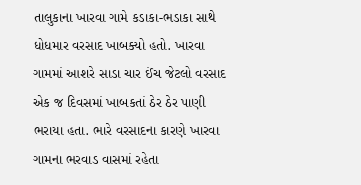તાલુકાના ખારવા ગામે કડાકા-ભડાકા સાથે ધોધમાર વરસાદ ખાબક્યો હતો. ખારવા ગામમાં આશરે સાડા ચાર ઈંચ જેટલો વરસાદ એક જ દિવસમાં ખાબકતાં ઠેર ઠેર પાણી ભરાયા હતા. ભારે વરસાદના કારણે ખારવા ગામના ભરવાડ વાસમાં રહેતા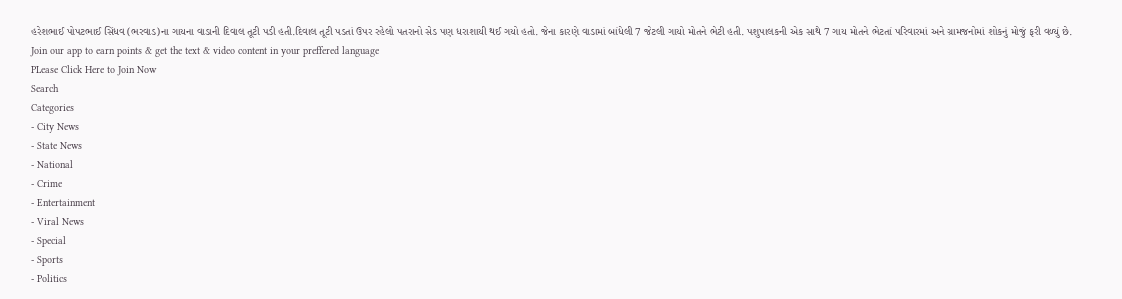હરેશભાઈ પોપટભાઈ સિંધવ (ભરવાડ)ના ગાયના વાડાની દિવાલ તૂટી પડી હતી.દિવાલ તૂટી પડતાં ઉપર રહેલો પતરાનો સેડ પણ ધરાશાયી થઈ ગયો હતો. જેના કારણે વાડામાં બાંધેલી 7 જેટલી ગાયો મોતને ભેટી હતી. પશુપાલકની એક સાથે 7 ગાય મોતને ભેટતાં પરિવારમાં અને ગ્રામજનોમાં શોકનું મોજું ફરી વળ્યું છે.
Join our app to earn points & get the text & video content in your preffered language
PLease Click Here to Join Now
Search
Categories
- City News
- State News
- National
- Crime
- Entertainment
- Viral News
- Special
- Sports
- Politics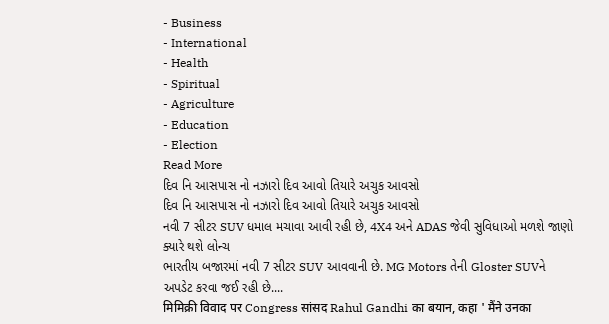- Business
- International
- Health
- Spiritual
- Agriculture
- Education
- Election
Read More
દિવ નિ આસપાસ નો નઝારો દિવ આવો તિયારે અચુક આવસો
દિવ નિ આસપાસ નો નઝારો દિવ આવો તિયારે અચુક આવસો
નવી 7 સીટર SUV ધમાલ મચાવા આવી રહી છે, 4X4 અને ADAS જેવી સુવિધાઓ મળશે જાણો ક્યારે થશે લોન્ચ
ભારતીય બજારમાં નવી 7 સીટર SUV આવવાની છે. MG Motors તેની Gloster SUVને અપડેટ કરવા જઈ રહી છે....
मिमिक्री विवाद पर Congress सांसद Rahul Gandhi का बयान, कहा ' मैंने उनका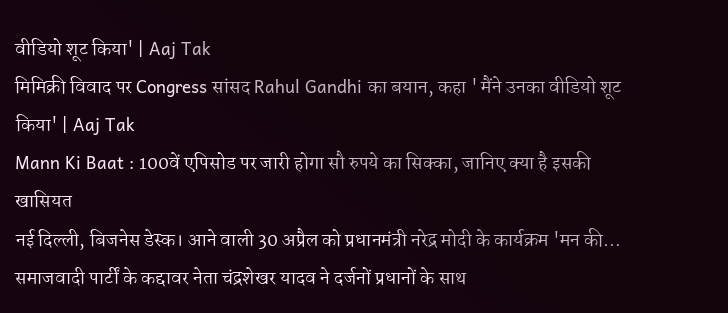वीडियो शूट किया' | Aaj Tak
मिमिक्री विवाद पर Congress सांसद Rahul Gandhi का बयान, कहा ' मैंने उनका वीडियो शूट किया' | Aaj Tak
Mann Ki Baat : 100वें एपिसोड पर जारी होगा सौ रुपये का सिक्का, जानिए क्या है इसकी खासियत
नई दिल्ली, बिजनेस डेस्क। आने वाली 30 अप्रैल को प्रधानमंत्री नरेद्र मोदी के कार्यक्रम 'मन की...
समाजवादी पार्टीं के कद्दावर नेता चंद्रशेखर यादव ने दर्जनों प्रधानों के साथ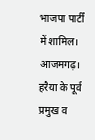भाजपा पार्टीं में शामिल।
आजमगढ़। हरैया के पूर्व प्रमुख व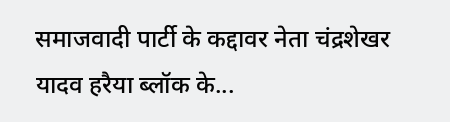समाजवादी पार्टी के कद्दावर नेता चंद्रशेखर यादव हरैया ब्लॉक के...